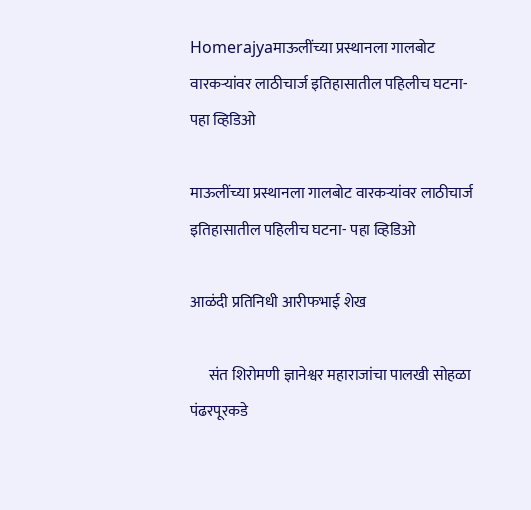Homerajyaमाऊलींच्या प्रस्थानला गालबोट वारकऱ्यांवर लाठीचार्ज इतिहासातील पहिलीच घटना- पहा व्हिडिओ

माऊलींच्या प्रस्थानला गालबोट वारकऱ्यांवर लाठीचार्ज इतिहासातील पहिलीच घटना- पहा व्हिडिओ

आळंदी प्रतिनिधी आरीफभाई शेख

      संत शिरोमणी ज्ञानेश्वर महाराजांचा पालखी सोहळा पंढरपूरकडे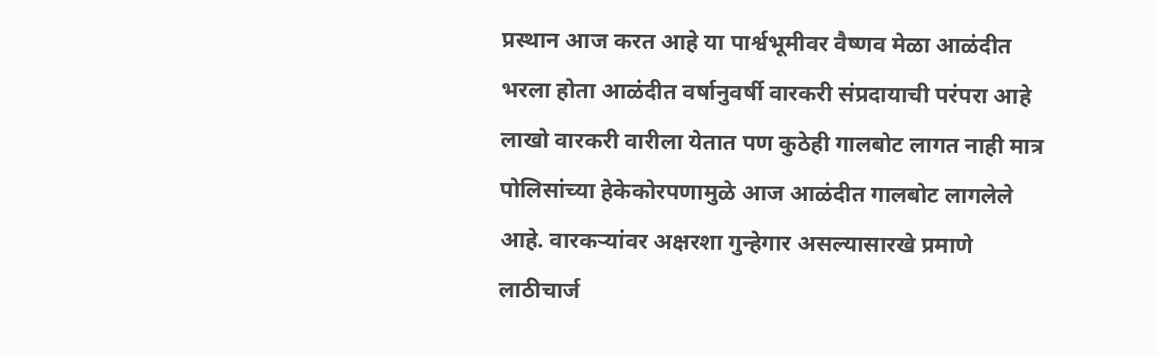प्रस्थान आज करत आहे या पार्श्वभूमीवर वैष्णव मेळा आळंदीत भरला होता आळंदीत वर्षानुवर्षी वारकरी संप्रदायाची परंपरा आहे लाखो वारकरी वारीला येतात पण कुठेही गालबोट लागत नाही मात्र पोलिसांच्या हेकेकोरपणामुळे आज आळंदीत गालबोट लागलेले आहे. वारकऱ्यांवर अक्षरशा गुन्हेगार असल्यासारखे प्रमाणे लाठीचार्ज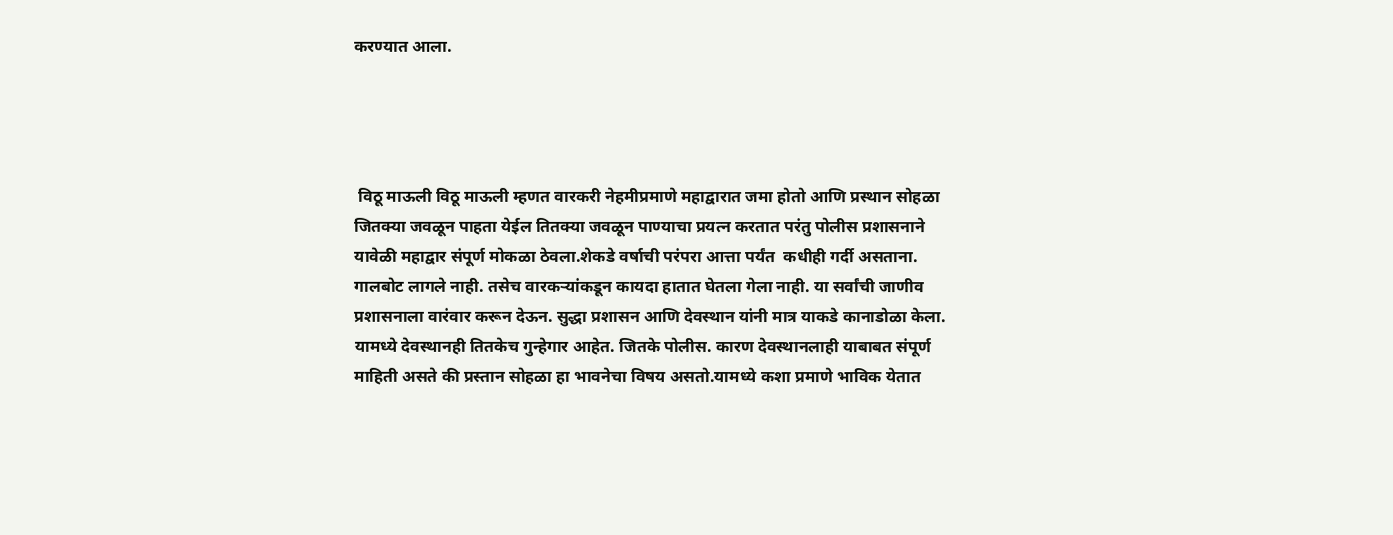करण्यात आला.




 विठू माऊली विठू माऊली म्हणत वारकरी नेहमीप्रमाणे महाद्वारात जमा होतो आणि प्रस्थान सोहळा जितक्या जवळून पाहता येईल तितक्या जवळून पाण्याचा प्रयत्न करतात परंतु पोलीस प्रशासनाने यावेळी महाद्वार संपूर्ण मोकळा ठेवला.शेकडे वर्षाची परंपरा आत्ता पर्यंत  कधीही गर्दी असताना. गालबोट लागले नाही. तसेच वारकऱ्यांकडून कायदा हातात घेतला गेला नाही. या सर्वांची जाणीव प्रशासनाला वारंवार करून देऊन. सुद्धा प्रशासन आणि देवस्थान यांनी मात्र याकडे कानाडोळा केला. यामध्ये देवस्थानही तितकेच गुन्हेगार आहेत. जितके पोलीस. कारण देवस्थानलाही याबाबत संपूर्ण माहिती असते की प्रस्तान सोहळा हा भावनेचा विषय असतो.यामध्ये कशा प्रमाणे भाविक येतात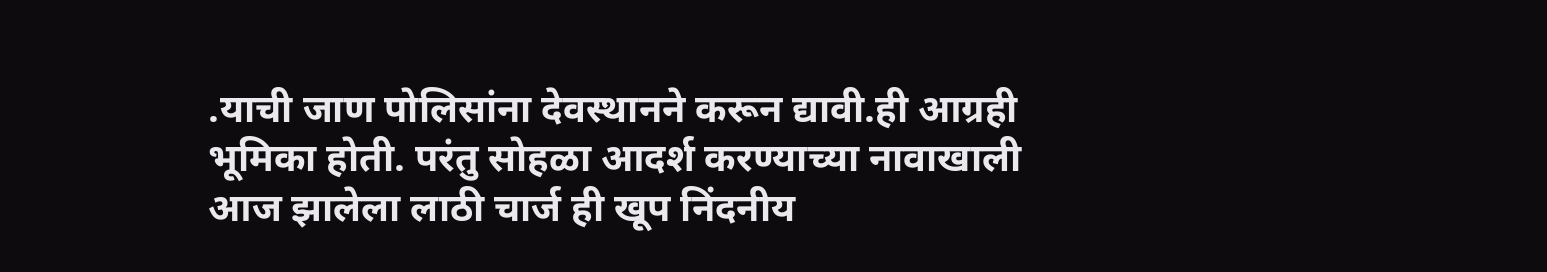.याची जाण पोलिसांना देवस्थानने करून द्यावी.ही आग्रही भूमिका होती. परंतु सोहळा आदर्श करण्याच्या नावाखाली आज झालेला लाठी चार्ज ही खूप निंदनीय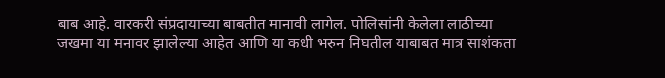बाब आहे. वारकरी संप्रदायाच्या बाबतीत मानावी लागेल. पोलिसांनी केलेला लाठीच्या जखमा या मनावर झालेल्या आहेत आणि या कधी भरुन निघतील याबाबत मात्र साशंकता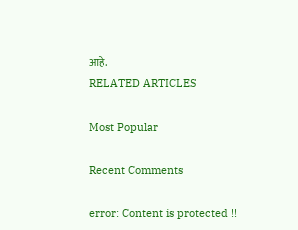आहे.
RELATED ARTICLES

Most Popular

Recent Comments

error: Content is protected !!